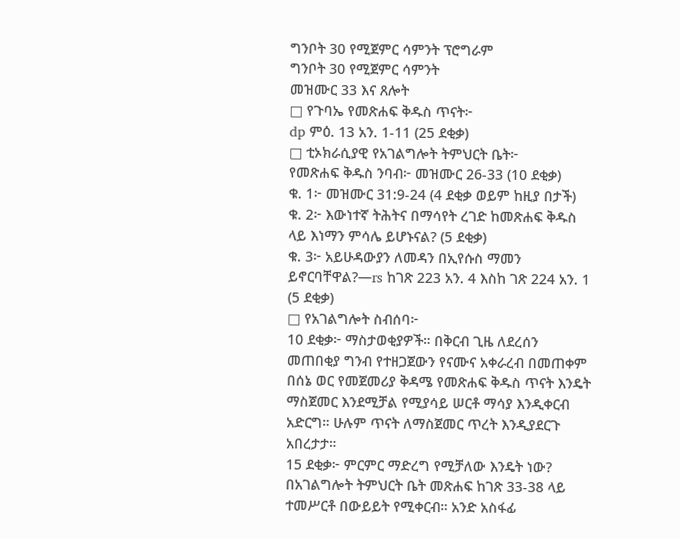ግንቦት 30 የሚጀምር ሳምንት ፕሮግራም
ግንቦት 30 የሚጀምር ሳምንት
መዝሙር 33 እና ጸሎት
□ የጉባኤ የመጽሐፍ ቅዱስ ጥናት፦
dp ምዕ. 13 አን. 1-11 (25 ደቂቃ)
□ ቲኦክራሲያዊ የአገልግሎት ትምህርት ቤት፦
የመጽሐፍ ቅዱስ ንባብ፦ መዝሙር 26-33 (10 ደቂቃ)
ቁ. 1፦ መዝሙር 31:9-24 (4 ደቂቃ ወይም ከዚያ በታች)
ቁ. 2፦ እውነተኛ ትሕትና በማሳየት ረገድ ከመጽሐፍ ቅዱስ ላይ እነማን ምሳሌ ይሆኑናል? (5 ደቂቃ)
ቁ. 3፦ አይሁዳውያን ለመዳን በኢየሱስ ማመን ይኖርባቸዋል?—rs ከገጽ 223 አን. 4 እስከ ገጽ 224 አን. 1 (5 ደቂቃ)
□ የአገልግሎት ስብሰባ፦
10 ደቂቃ፦ ማስታወቂያዎች። በቅርብ ጊዜ ለደረሰን መጠበቂያ ግንብ የተዘጋጀውን የናሙና አቀራረብ በመጠቀም በሰኔ ወር የመጀመሪያ ቅዳሜ የመጽሐፍ ቅዱስ ጥናት እንዴት ማስጀመር እንደሚቻል የሚያሳይ ሠርቶ ማሳያ እንዲቀርብ አድርግ። ሁሉም ጥናት ለማስጀመር ጥረት እንዲያደርጉ አበረታታ።
15 ደቂቃ፦ ምርምር ማድረግ የሚቻለው እንዴት ነው? በአገልግሎት ትምህርት ቤት መጽሐፍ ከገጽ 33-38 ላይ ተመሥርቶ በውይይት የሚቀርብ። አንድ አስፋፊ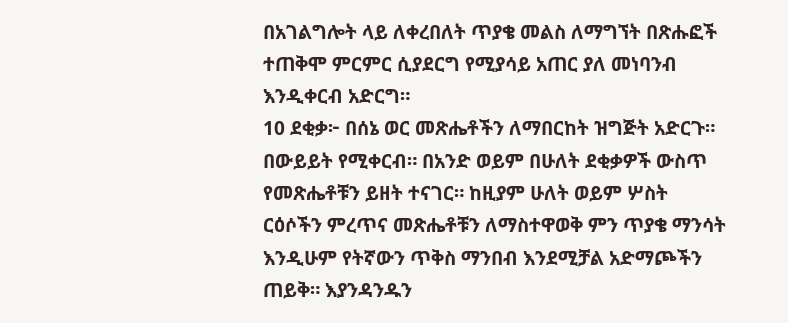በአገልግሎት ላይ ለቀረበለት ጥያቄ መልስ ለማግኘት በጽሑፎች ተጠቅሞ ምርምር ሲያደርግ የሚያሳይ አጠር ያለ መነባንብ እንዲቀርብ አድርግ።
10 ደቂቃ፦ በሰኔ ወር መጽሔቶችን ለማበርከት ዝግጅት አድርጉ። በውይይት የሚቀርብ። በአንድ ወይም በሁለት ደቂቃዎች ውስጥ የመጽሔቶቹን ይዘት ተናገር። ከዚያም ሁለት ወይም ሦስት ርዕሶችን ምረጥና መጽሔቶቹን ለማስተዋወቅ ምን ጥያቄ ማንሳት እንዲሁም የትኛውን ጥቅስ ማንበብ እንደሚቻል አድማጮችን ጠይቅ። እያንዳንዱን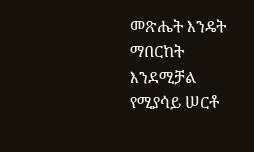መጽሔት እንዴት ማበርከት እንደሚቻል የሚያሳይ ሠርቶ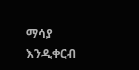ማሳያ እንዲቀርብ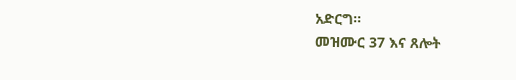አድርግ።
መዝሙር 37 እና ጸሎት